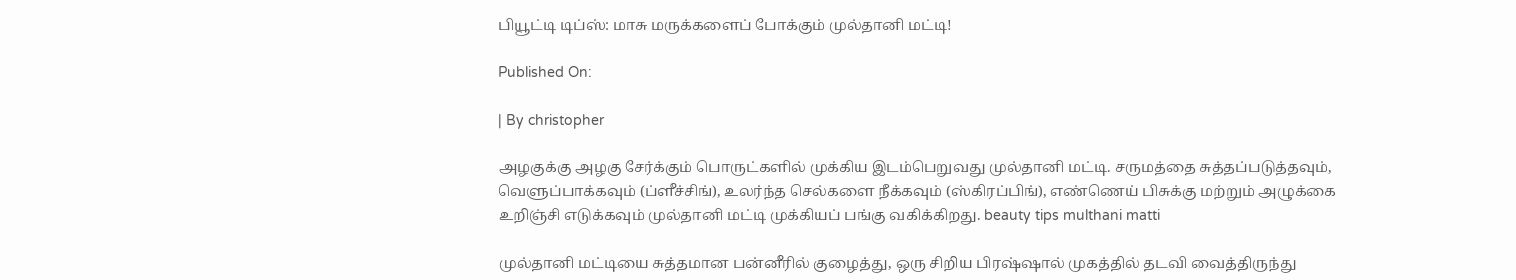பியூட்டி டிப்ஸ்: மாசு மருக்களைப் போக்கும் முல்தானி மட்டி!

Published On:

| By christopher

அழகுக்கு அழகு சேர்க்கும் பொருட்களில் முக்கிய இடம்பெறுவது முல்தானி மட்டி. சருமத்தை சுத்தப்படுத்தவும், வெளுப்பாக்கவும் (ப்ளீச்சிங்), உலர்ந்த செல்களை நீக்கவும் (ஸ்கிரப்பிங்), எண்ணெய் பிசுக்கு மற்றும் அழுக்கை உறிஞ்சி எடுக்கவும் முல்தானி மட்டி முக்கியப் பங்கு வகிக்கிறது. beauty tips multhani matti

முல்தானி மட்டியை சுத்தமான பன்னீரில் குழைத்து, ஒரு சிறிய பிரஷ்ஷால் முகத்தில் தடவி வைத்திருந்து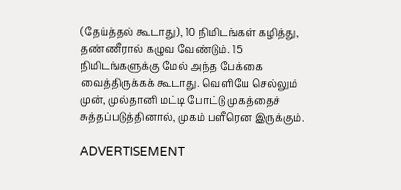(தேய்த்தல் கூடாது), 10 நிமிடங்கள் கழித்து, தண்ணீரால் கழுவ வேண்டும். 15 நிமிடங்களுக்கு மேல் அந்த பேக்கை வைத்திருக்கக் கூடாது. வெளியே செல்லும் முன், முல்தானி மட்டி போட்டு முகத்தைச் சுத்தப்படுத்தினால், முகம் பளீரென இருக்கும்.

ADVERTISEMENT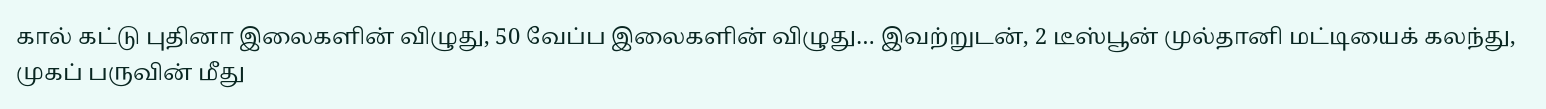கால் கட்டு புதினா இலைகளின் விழுது, 50 வேப்ப இலைகளின் விழுது… இவற்றுடன், 2 டீஸ்பூன் முல்தானி மட்டியைக் கலந்து, முகப் பருவின் மீது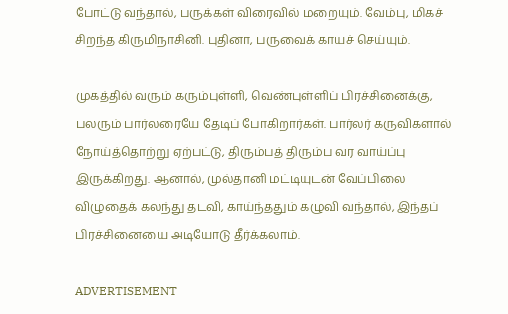போட்டு வந்தால், பருக்கள் விரைவில் மறையும். வேம்பு, மிகச் சிறந்த கிருமிநாசினி. புதினா, பருவைக் காயச் செய்யும்.

முகத்தில் வரும் கரும்புள்ளி, வெண்புள்ளிப் பிரச்சினைக்கு, பலரும் பார்லரையே தேடிப் போகிறார்கள். பார்லர் கருவிகளால் நோய்த்தொற்று ஏற்பட்டு, திரும்பத் திரும்ப வர வாய்ப்பு இருக்கிறது. ஆனால், முல்தானி மட்டியுடன் வேப்பிலை விழுதைக் கலந்து தடவி, காய்ந்ததும் கழுவி வந்தால், இந்தப் பிரச்சினையை அடியோடு தீர்க்கலாம்.

ADVERTISEMENT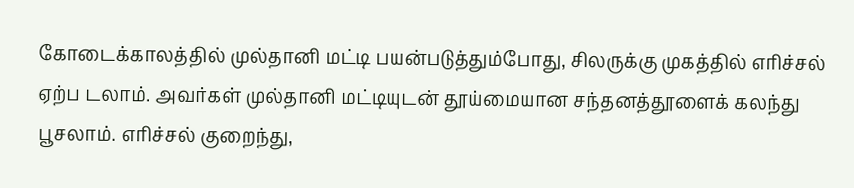கோடைக்காலத்தில் முல்தானி மட்டி பயன்படுத்தும்போது, சிலருக்கு முகத்தில் எரிச்சல் ஏற்ப டலாம். அவர்கள் முல்தானி மட்டியுடன் தூய்மையான சந்தனத்தூளைக் கலந்து பூசலாம். எரிச்சல் குறைந்து,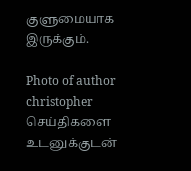குளுமையாக இருக்கும்.

Photo of author
christopher
செய்திகளை உடனுக்குடன்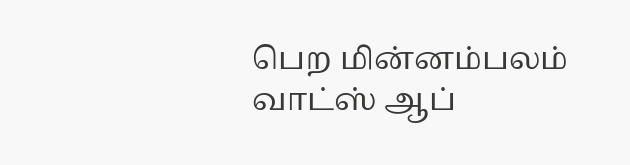பெற மின்னம்பலம் வாட்ஸ் ஆப்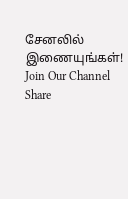சேனலில் இணையுங்கள்!
Join Our Channel
Share